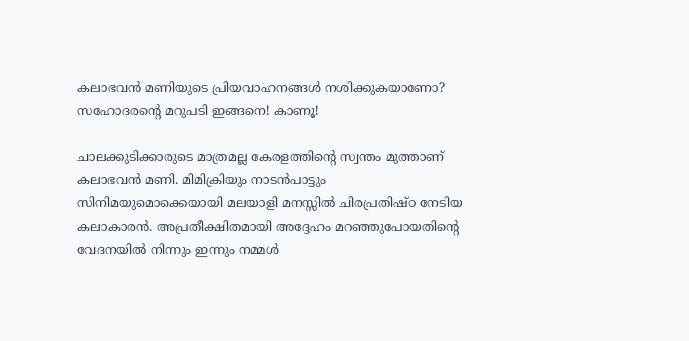കലാഭവന്‍ മണിയുടെ പ്രിയവാഹനങ്ങള്‍ നശിക്കുകയാണോ? സഹോദരന്‍റെ മറുപടി ഇങ്ങനെ! കാണൂ!

ചാലക്കുടിക്കാരുടെ മാത്രമല്ല കേരളത്തിന്റെ സ്വന്തം മുത്താണ് കലാഭവന്‍ മണി. മിമിക്രിയും നാടന്‍പാട്ടും സിനിമയുമൊക്കെയായി മലയാളി മനസ്സില്‍ ചിരപ്രതിഷ്ഠ നേടിയ കലാകാരന്‍. അപ്രതീക്ഷിതമായി അദ്ദേഹം മറഞ്ഞുപോയതിന്റെ വേദനയില്‍ നിന്നും ഇന്നും നമ്മള്‍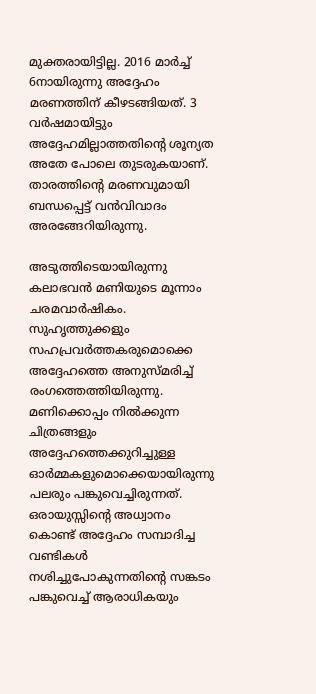മുക്തരായിട്ടില്ല. 2016 മാര്‍ച്ച് 6നായിരുന്നു അദ്ദേഹം മരണത്തിന് കീഴടങ്ങിയത്. 3 വര്‍ഷമായിട്ടും അദ്ദേഹമില്ലാത്തതിന്റെ ശൂന്യത അതേ പോലെ തുടരുകയാണ്. താരത്തിന്റെ മരണവുമായി ബന്ധപ്പെട്ട് വന്‍വിവാദം അരങ്ങേറിയിരുന്നു.

അടുത്തിടെയായിരുന്നു കലാഭവന്‍ മണിയുടെ മൂന്നാം ചരമവാര്‍ഷികം. സുഹൃത്തുക്കളും സഹപ്രവര്‍ത്തകരുമൊക്കെ അദ്ദേഹത്തെ അനുസ്മരിച്ച് രംഗത്തെത്തിയിരുന്നു. മണിക്കൊപ്പം നില്‍ക്കുന്ന ചിത്രങ്ങളും അദ്ദേഹത്തെക്കുറിച്ചുള്ള ഓര്‍മ്മകളുമൊക്കെയായിരുന്നു പലരും പങ്കുവെച്ചിരുന്നത്. ഒരായുസ്സിന്റെ അധ്വാനം കൊണ്ട് അദ്ദേഹം സമ്പാദിച്ച വണ്ടികള്‍ നശിച്ചുപോകുന്നതിന്റെ സങ്കടം പങ്കുവെച്ച് ആരാധികയും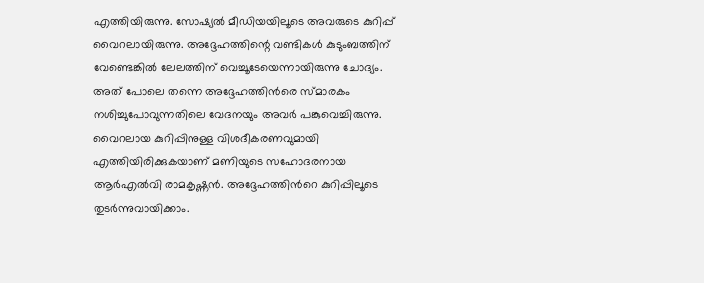എത്തിയിരുന്നു. സോഷ്യല്‍ മീഡിയയിലൂടെ അവരുടെ കുറിപ്പ് വൈറലായിരുന്നു. അദ്ദേഹത്തിന്റെ വണ്ടികള്‍ കുടുംബത്തിന് വേണ്ടെങ്കില്‍ ലേലത്തിന് വെച്ചൂടേയെന്നായിരുന്നു ചോദ്യം. അത് പോലെ തന്നെ അദ്ദേഹത്തിന്‍രെ സ്മാരകം നശിച്ചുപോവുന്നതിലെ വേദനയും അവര്‍ പങ്കുവെച്ചിരുന്നു. വൈറലായ കുറിപ്പിനുള്ള വിശദീകരണവുമായി എത്തിയിരിക്കുകയാണ് മണിയുടെ സഹോദരനായ ആര്‍എല്‍വി രാമകൃഷ്ണന്‍. അദ്ദേഹത്തിന്‍റെ കുറിപ്പിലൂടെ തുടര്‍ന്നുവായിക്കാം.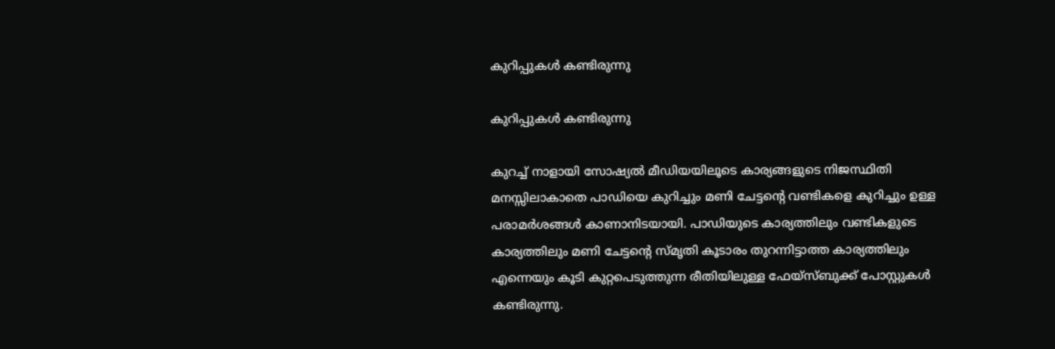കുറിപ്പുകള്‍ കണ്ടിരുന്നു

കുറിപ്പുകള്‍ കണ്ടിരുന്നു

കുറച്ച് നാളായി സോഷ്യൽ മീഡിയയിലൂടെ കാര്യങ്ങളുടെ നിജസ്ഥിതി മനസ്സിലാകാതെ പാഡിയെ കുറിച്ചും മണി ചേട്ടന്റെ വണ്ടികളെ കുറിച്ചും ഉള്ള പരാമർശങ്ങൾ കാണാനിടയായി. പാഡിയുടെ കാര്യത്തിലും വണ്ടികളുടെ കാര്യത്തിലും മണി ചേട്ടന്റെ സ്മൃതി കൂടാരം തുറന്നിട്ടാത്ത കാര്യത്തിലും എന്നെയും കൂടി കുറ്റപെടുത്തുന്ന രീതിയിലുള്ള ഫേയ്സ്ബുക്ക് പോസ്റ്റുകൾ കണ്ടിരുന്നു.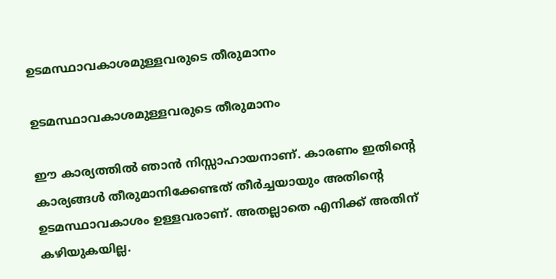ഉടമസ്ഥാവകാശമുള്ളവരുടെ തീരുമാനം

ഉടമസ്ഥാവകാശമുള്ളവരുടെ തീരുമാനം

ഈ കാര്യത്തിൽ ഞാൻ നിസ്സാഹായനാണ്. കാരണം ഇതിന്റെ കാര്യങ്ങൾ തീരുമാനിക്കേണ്ടത് തീർച്ചയായും അതിന്റെ ഉടമസ്ഥാവകാശം ഉള്ളവരാണ്. അതല്ലാതെ എനിക്ക് അതിന് കഴിയുകയില്ല.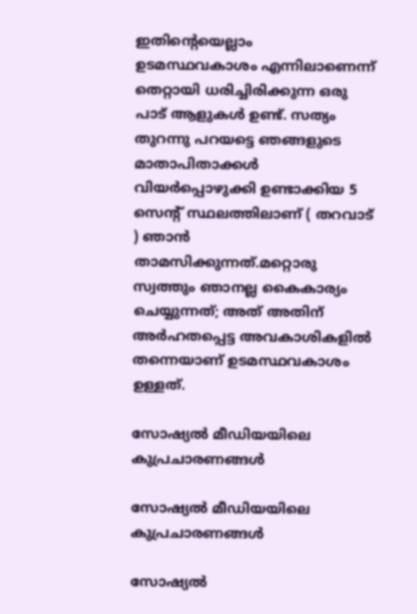ഇതിന്റെയെല്ലാം ഉടമസ്ഥവകാശം എന്നിലാണെന്ന് തെറ്റായി ധരിച്ചിരിക്കുന്ന ഒരു പാട് ആളുകൾ ഉണ്ട്. സത്യം തുറന്നു പറയട്ടെ ഞങ്ങളുടെ മാതാപിതാക്കൾ വിയർപ്പൊഴുക്കി ഉണ്ടാക്കിയ 5 സെന്റ് സ്ഥലത്തിലാണ് ( തറവാട് ) ഞാൻ താമസിക്കുന്നത്.മറ്റൊരു സ്വത്തും ഞാനല്ല കൈകാര്യം ചെയ്യുന്നത്; അത് അതിന് അർഹതപ്പെട്ട അവകാശികളിൽ തന്നെയാണ് ഉടമസ്ഥവകാശം ഉള്ളത്.

സോഷ്യല്‍ മീഡിയയിലെ കുപ്രചാരണങ്ങള്‍

സോഷ്യല്‍ മീഡിയയിലെ കുപ്രചാരണങ്ങള്‍

സോഷ്യൽ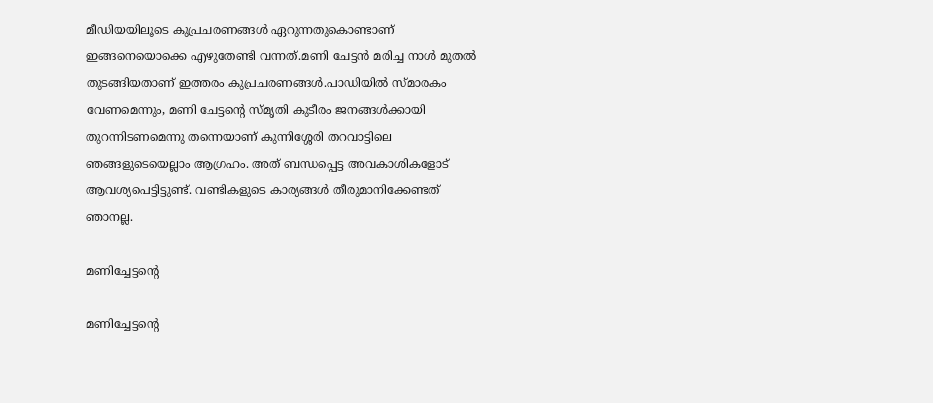മീഡിയയിലൂടെ കുപ്രചരണങ്ങൾ ഏറുന്നതുകൊണ്ടാണ് ഇങ്ങനെയൊക്കെ എഴുതേണ്ടി വന്നത്.മണി ചേട്ടൻ മരിച്ച നാൾ മുതൽ തുടങ്ങിയതാണ് ഇത്തരം കുപ്രചരണങ്ങൾ.പാഡിയിൽ സ്മാരകം വേണമെന്നും, മണി ചേട്ടന്റെ സ്മൃതി കുടീരം ജനങ്ങൾക്കായി തുറന്നിടണമെന്നു തന്നെയാണ് കുന്നിശ്ശേരി തറവാട്ടിലെ ഞങ്ങളുടെയെല്ലാം ആഗ്രഹം. അത് ബന്ധപ്പെട്ട അവകാശികളോട് ആവശ്യപെട്ടിട്ടുണ്ട്. വണ്ടികളുടെ കാര്യങ്ങൾ തീരുമാനിക്കേണ്ടത് ഞാനല്ല.

മണിച്ചേട്ടന്‍റെ

മണിച്ചേട്ടന്‍റെ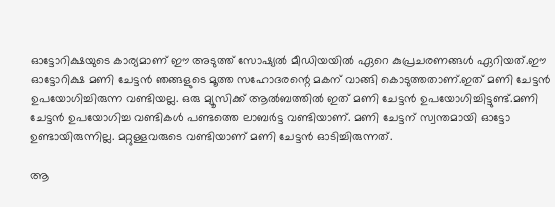ഓട്ടോറിക്ഷയുടെ കാര്യമാണ് ഈ അടുത്ത് സോഷ്യൽ മീഡിയയിൽ ഏറെ കുപ്രചരണങ്ങൾ ഏറിയത്.ഈ ഓട്ടോറിക്ഷ മണി ചേട്ടൻ ഞങ്ങളുടെ മൂത്ത സഹോദരന്റെ മകന് വാങ്ങി കൊടുത്തതാണ്.ഇത് മണി ചേട്ടൻ ഉപയോഗിച്ചിരുന്ന വണ്ടിയല്ല. ഒരു മ്യൂസിക്ക് ആൽബത്തിൽ ഇത് മണി ചേട്ടൻ ഉപയോഗിച്ചിട്ടുണ്ട്.മണി ചേട്ടൻ ഉപയോഗിച്ച വണ്ടികൾ പണ്ടത്തെ ലാബർട്ട വണ്ടിയാണ്. മണി ചേട്ടന് സ്വന്തമായി ഓട്ടോ ഉണ്ടായിരുന്നില്ല. മറ്റുള്ളവരുടെ വണ്ടിയാണ് മണി ചേട്ടൻ ഓടിച്ചിരുന്നത്.

ആ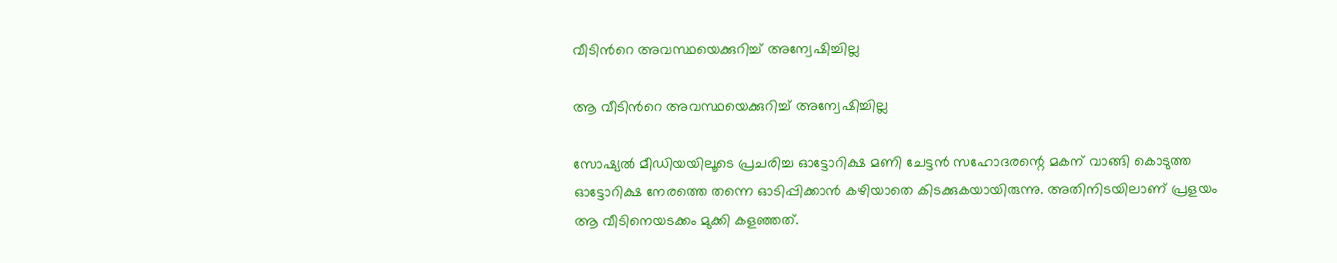വീടിന്‍റെ അവസ്ഥയെക്കുറിച്ച് അന്വേഷിച്ചില്ല

ആ വീടിന്‍റെ അവസ്ഥയെക്കുറിച്ച് അന്വേഷിച്ചില്ല

സോഷ്യൽ മീഡിയയിലൂടെ പ്രചരിച്ച ഓട്ടോറിക്ഷ മണി ചേട്ടൻ സഹോദരന്റെ മകന് വാങ്ങി കൊടുത്ത ഓട്ടോറിക്ഷ നേരത്തെ തന്നെ ഓടിപ്പിക്കാൻ കഴിയാതെ കിടക്കുകയായിരുന്നു. അതിനിടയിലാണ് പ്രളയം ആ വീടിനെയടക്കം മുക്കി കളഞ്ഞത്.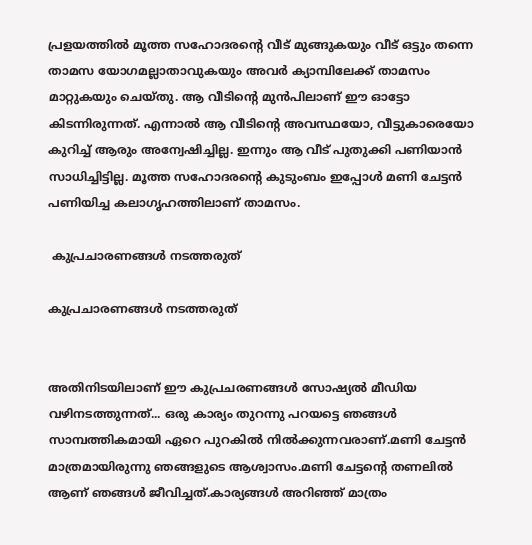പ്രളയത്തിൽ മൂത്ത സഹോദരന്റെ വീട് മുങ്ങുകയും വീട് ഒട്ടും തന്നെ താമസ യോഗമല്ലാതാവുകയും അവർ ക്യാമ്പിലേക്ക് താമസം മാറ്റുകയും ചെയ്തു. ആ വീടിന്റെ മുൻപിലാണ് ഈ ഓട്ടോ കിടന്നിരുന്നത്. എന്നാൽ ആ വീടിന്റെ അവസ്ഥയോ, വീട്ടുകാരെയോ കുറിച്ച് ആരും അന്വേഷിച്ചില്ല. ഇന്നും ആ വീട് പുതുക്കി പണിയാൻ സാധിച്ചിട്ടില്ല. മൂത്ത സഹോദരന്റെ കുടുംബം ഇപ്പോൾ മണി ചേട്ടൻ പണിയിച്ച കലാഗൃഹത്തിലാണ് താമസം.

 കുപ്രചാരണങ്ങള്‍ നടത്തരുത്

കുപ്രചാരണങ്ങള്‍ നടത്തരുത്


അതിനിടയിലാണ് ഈ കുപ്രചരണങ്ങൾ സോഷ്യൽ മീഡിയ വഴിനടത്തുന്നത്... ഒരു കാര്യം തുറന്നു പറയട്ടെ ഞങ്ങൾ സാമ്പത്തികമായി ഏറെ പുറകിൽ നിൽക്കുന്നവരാണ്.മണി ചേട്ടൻ മാത്രമായിരുന്നു ഞങ്ങളുടെ ആശ്വാസം.മണി ചേട്ടന്റെ തണലിൽ ആണ് ഞങ്ങൾ ജീവിച്ചത്.കാര്യങ്ങൾ അറിഞ്ഞ് മാത്രം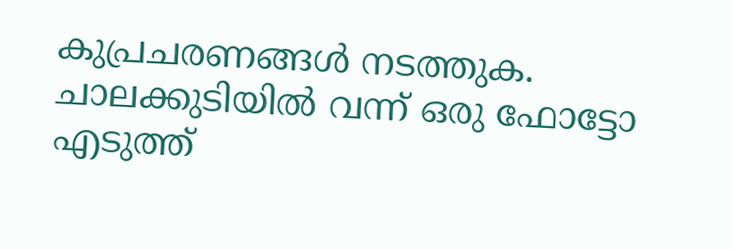കുപ്രചരണങ്ങൾ നടത്തുക. ചാലക്കുടിയിൽ വന്ന് ഒരു ഫോട്ടോ എടുത്ത്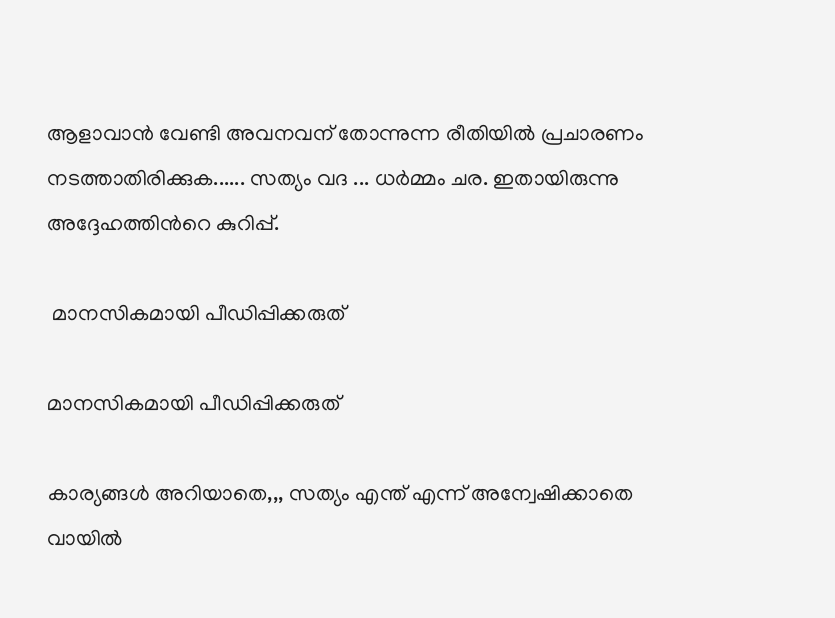ആളാവാൻ വേണ്ടി അവനവന് തോന്നുന്ന രീതിയിൽ പ്രചാരണം നടത്താതിരിക്കുക...... സത്യം വദ ... ധർമ്മം ചര. ഇതായിരുന്നു അദ്ദേഹത്തിന്‍റെ കുറിപ്പ്.

 മാനസികമായി പീഡിപ്പിക്കരുത്

മാനസികമായി പീഡിപ്പിക്കരുത്

കാര്യങ്ങൾ അറിയാതെ,,, സത്യം എന്ത് എന്ന് അന്വേഷിക്കാതെ വായിൽ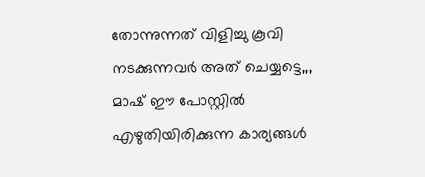തോന്നുന്നത് വിളിച്ചു കൂവി നടക്കുന്നവർ അത് ചെയ്യട്ടെ,,, മാഷ് ഈ പോസ്റ്റിൽ എഴുതിയിരിക്കുന്ന കാര്യങ്ങൾ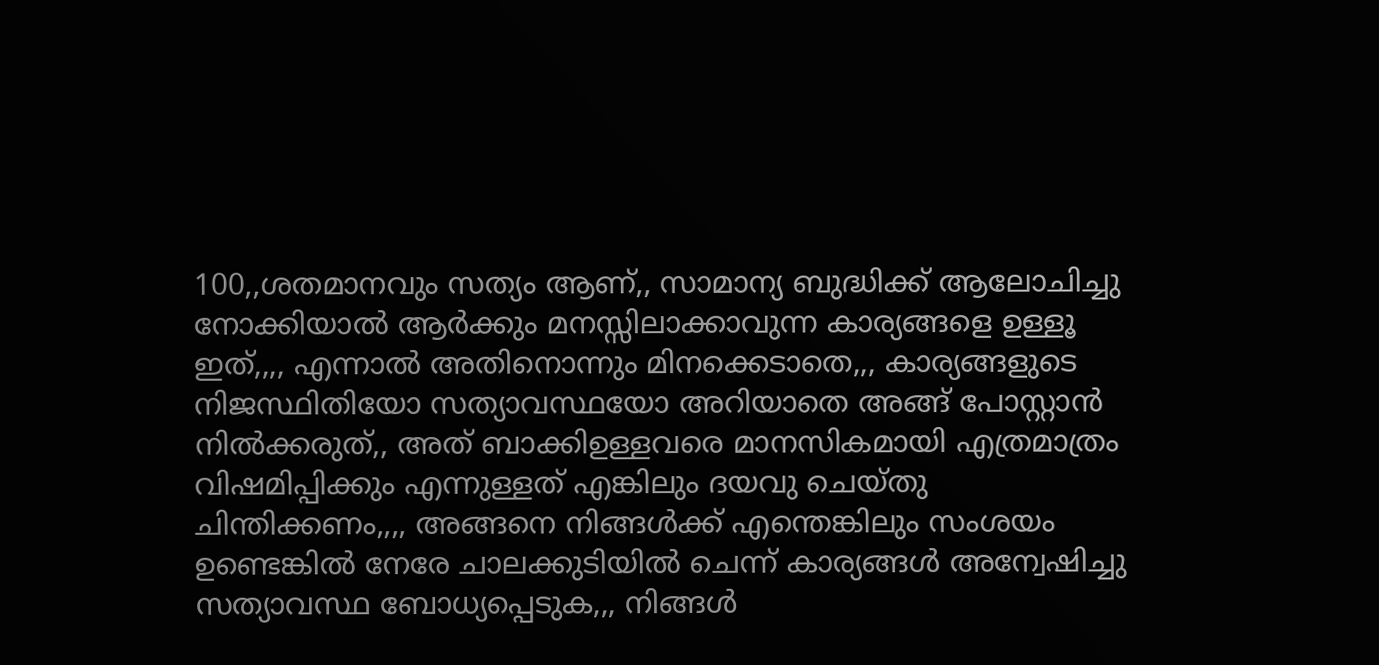100,,ശതമാനവും സത്യം ആണ്,, സാമാന്യ ബുദ്ധിക്ക് ആലോചിച്ചു നോക്കിയാൽ ആർക്കും മനസ്സിലാക്കാവുന്ന കാര്യങ്ങളെ ഉള്ളൂ ഇത്,,,, എന്നാൽ അതിനൊന്നും മിനക്കെടാതെ,,, കാര്യങ്ങളുടെ നിജസ്ഥിതിയോ സത്യാവസ്ഥയോ അറിയാതെ അങ്ങ് പോസ്റ്റാൻ നിൽക്കരുത്,, അത് ബാക്കിഉള്ളവരെ മാനസികമായി എത്രമാത്രം വിഷമിപ്പിക്കും എന്നുള്ളത് എങ്കിലും ദയവു ചെയ്തു ചിന്തിക്കണം,,,, അങ്ങനെ നിങ്ങൾക്ക് എന്തെങ്കിലും സംശയം ഉണ്ടെങ്കിൽ നേരേ ചാലക്കുടിയിൽ ചെന്ന് കാര്യങ്ങൾ അന്വേഷിച്ചു സത്യാവസ്ഥ ബോധ്യപ്പെടുക,,, നിങ്ങൾ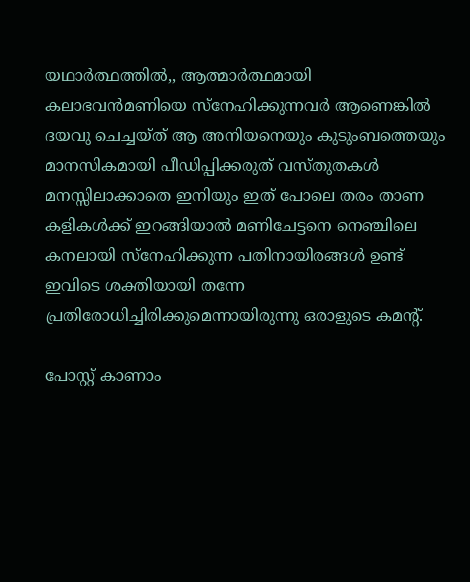യഥാർത്ഥത്തിൽ,, ആത്മാർത്ഥമായി കലാഭവൻമണിയെ സ്നേഹിക്കുന്നവർ ആണെങ്കിൽ ദയവു ചെച്ചയ്ത് ആ അനിയനെയും കുടുംബത്തെയും മാനസികമായി പീഡിപ്പിക്കരുത് വസ്തുതകൾ മനസ്സിലാക്കാതെ ഇനിയും ഇത് പോലെ തരം താണ കളികൾക്ക് ഇറങ്ങിയാൽ മണിചേട്ടനെ നെഞ്ചിലെ കനലായി സ്നേഹിക്കുന്ന പതിനായിരങ്ങൾ ഉണ്ട് ഇവിടെ ശക്തിയായി തന്നേ പ്രതിരോധിച്ചിരിക്കുമെന്നായിരുന്നു ഒരാളുടെ കമന്‍റ്.

പോസ്റ്റ് കാണാം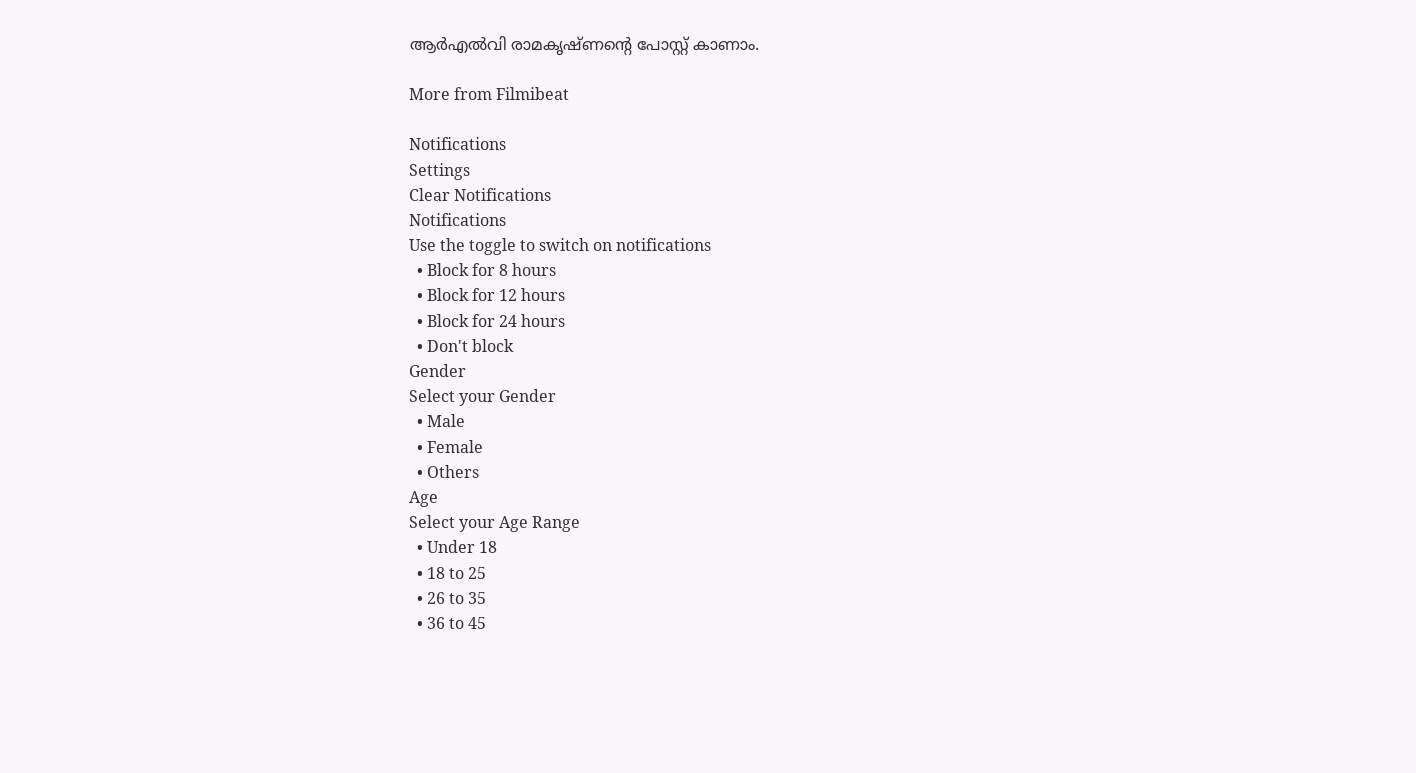ആര്‍എല്‍വി രാമകൃഷ്ണന്‍റെ പോസ്റ്റ് കാണാം.

More from Filmibeat

Notifications
Settings
Clear Notifications
Notifications
Use the toggle to switch on notifications
  • Block for 8 hours
  • Block for 12 hours
  • Block for 24 hours
  • Don't block
Gender
Select your Gender
  • Male
  • Female
  • Others
Age
Select your Age Range
  • Under 18
  • 18 to 25
  • 26 to 35
  • 36 to 45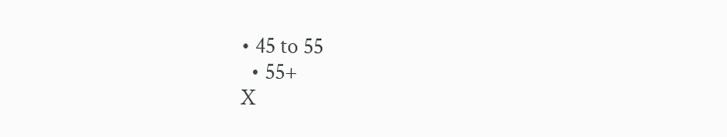• 45 to 55
  • 55+
X